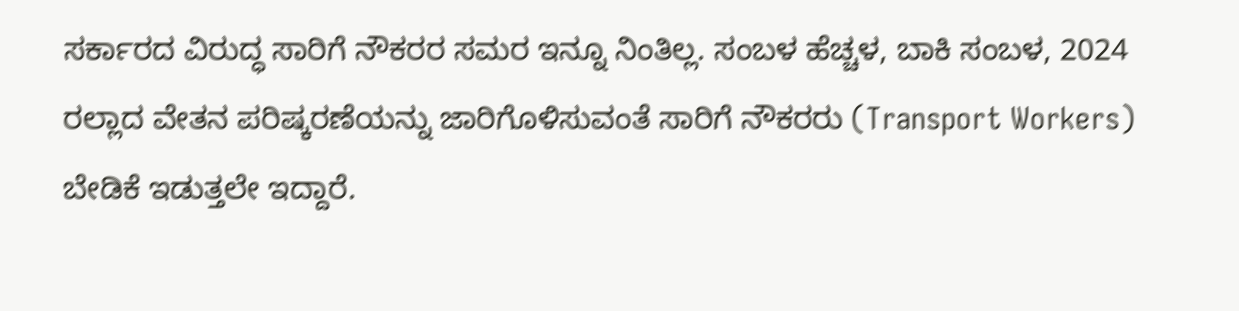ಸರ್ಕಾರದ ವಿರುದ್ಧ ಸಾರಿಗೆ ನೌಕರರ ಸಮರ ಇನ್ನೂ ನಿಂತಿಲ್ಲ. ಸಂಬಳ ಹೆಚ್ಚಳ, ಬಾಕಿ ಸಂಬಳ, 2024 ರಲ್ಲಾದ ವೇತನ ಪರಿಷ್ಕರಣೆಯನ್ನು ಜಾರಿಗೊಳಿಸುವಂತೆ ಸಾರಿಗೆ ನೌಕರರು (Transport Workers) ಬೇಡಿಕೆ ಇಡುತ್ತಲೇ ಇದ್ದಾರೆ.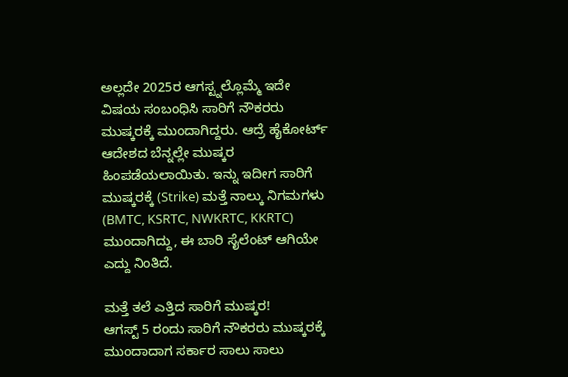ಅಲ್ಲದೇ 2025ರ ಆಗಸ್ಟ್ನಲ್ಲೊಮ್ಮೆ ಇದೇ ವಿಷಯ ಸಂಬಂಧಿಸಿ ಸಾರಿಗೆ ನೌಕರರು ಮುಷ್ಕರಕ್ಕೆ ಮುಂದಾಗಿದ್ದರು. ಆದ್ರೆ ಹೈಕೋರ್ಟ್ ಆದೇಶದ ಬೆನ್ನಲ್ಲೇ ಮುಷ್ಕರ ಹಿಂಪಡೆಯಲಾಯಿತು. ಇನ್ನು ಇದೀಗ ಸಾರಿಗೆ ಮುಷ್ಕರಕ್ಕೆ (Strike) ಮತ್ತೆ ನಾಲ್ಕು ನಿಗಮಗಳು (BMTC, KSRTC, NWKRTC, KKRTC) ಮುಂದಾಗಿದ್ದು, ಈ ಬಾರಿ ಸೈಲೆಂಟ್ ಆಗಿಯೇ ಎದ್ದು ನಿಂತಿದೆ.

ಮತ್ತೆ ತಲೆ ಎತ್ತಿದ ಸಾರಿಗೆ ಮುಷ್ಕರ!
ಆಗಸ್ಟ್ 5 ರಂದು ಸಾರಿಗೆ ನೌಕರರು ಮುಷ್ಕರಕ್ಕೆ ಮುಂದಾದಾಗ ಸರ್ಕಾರ ಸಾಲು ಸಾಲು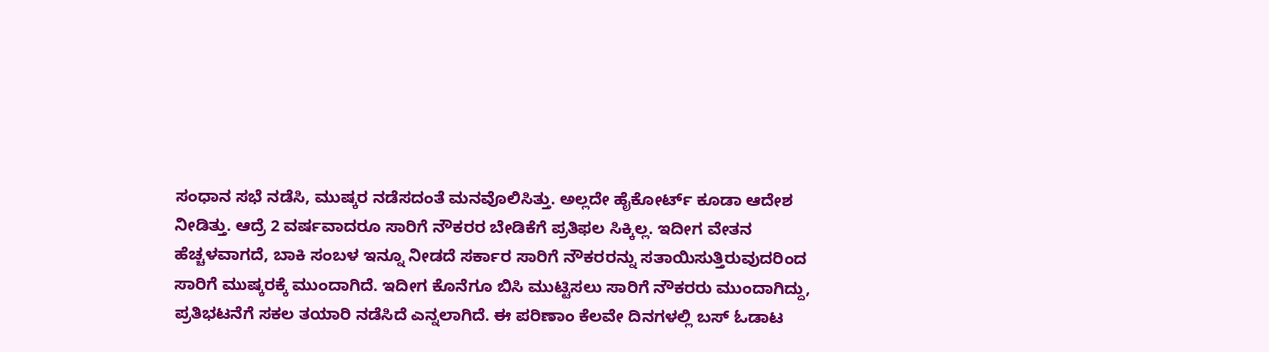ಸಂಧಾನ ಸಭೆ ನಡೆಸಿ, ಮುಷ್ಕರ ನಡೆಸದಂತೆ ಮನವೊಲಿಸಿತ್ತು. ಅಲ್ಲದೇ ಹೈಕೋರ್ಟ್ ಕೂಡಾ ಆದೇಶ ನೀಡಿತ್ತು. ಆದ್ರೆ 2 ವರ್ಷವಾದರೂ ಸಾರಿಗೆ ನೌಕರರ ಬೇಡಿಕೆಗೆ ಪ್ರತಿಫಲ ಸಿಕ್ಕಿಲ್ಲ. ಇದೀಗ ವೇತನ ಹೆಚ್ಚಳವಾಗದೆ, ಬಾಕಿ ಸಂಬಳ ಇನ್ನೂ ನೀಡದೆ ಸರ್ಕಾರ ಸಾರಿಗೆ ನೌಕರರನ್ನು ಸತಾಯಿಸುತ್ತಿರುವುದರಿಂದ ಸಾರಿಗೆ ಮುಷ್ಕರಕ್ಕೆ ಮುಂದಾಗಿದೆ. ಇದೀಗ ಕೊನೆಗೂ ಬಿಸಿ ಮುಟ್ಟಿಸಲು ಸಾರಿಗೆ ನೌಕರರು ಮುಂದಾಗಿದ್ದು, ಪ್ರತಿಭಟನೆಗೆ ಸಕಲ ತಯಾರಿ ನಡೆಸಿದೆ ಎನ್ನಲಾಗಿದೆ. ಈ ಪರಿಣಾಂ ಕೆಲವೇ ದಿನಗಳಲ್ಲಿ ಬಸ್ ಓಡಾಟ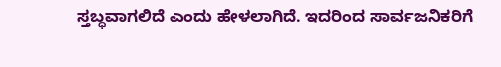ಸ್ತಬ್ಧವಾಗಲಿದೆ ಎಂದು ಹೇಳಲಾಗಿದೆ. ಇದರಿಂದ ಸಾರ್ವಜನಿಕರಿಗೆ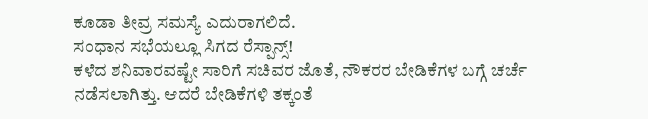ಕೂಡಾ ತೀವ್ರ ಸಮಸ್ಯೆ ಎದುರಾಗಲಿದೆ.
ಸಂಧಾನ ಸಭೆಯಲ್ಲೂ ಸಿಗದ ರೆಸ್ಪಾನ್ಸ್!
ಕಳೆದ ಶನಿವಾರವಷ್ಟೇ ಸಾರಿಗೆ ಸಚಿವರ ಜೊತೆ, ನೌಕರರ ಬೇಡಿಕೆಗಳ ಬಗ್ಗೆ ಚರ್ಚೆ ನಡೆಸಲಾಗಿತ್ತು. ಆದರೆ ಬೇಡಿಕೆಗಳಿ ತಕ್ಕಂತೆ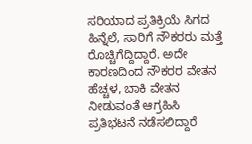ಸರಿಯಾದ ಪ್ರತಿಕ್ರಿಯೆ ಸಿಗದ ಹಿನ್ನೆಲೆ, ಸಾರಿಗೆ ನೌಕರರು ಮತ್ತೆ ರೊಚ್ಚಿಗೆದ್ದಿದ್ದಾರೆ. ಅದೇ ಕಾರಣದಿಂದ ನೌಕರರ ವೇತನ ಹೆಚ್ಚಳ, ಬಾಕಿ ವೇತನ ನೀಡುವಂತೆ ಆಗ್ರಹಿಸಿ ಪ್ರತಿಭಟನೆ ನಡೆಸಲಿದ್ದಾರೆ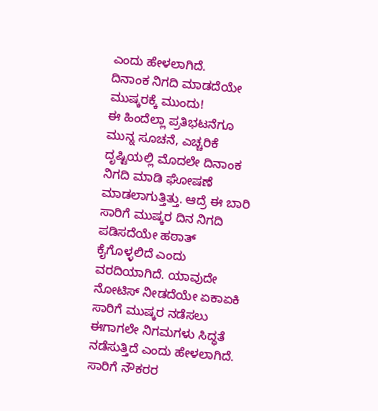ಎಂದು ಹೇಳಲಾಗಿದೆ.
ದಿನಾಂಕ ನಿಗದಿ ಮಾಡದೆಯೇ ಮುಷ್ಕರಕ್ಕೆ ಮುಂದು!
ಈ ಹಿಂದೆಲ್ಲಾ ಪ್ರತಿಭಟನೆಗೂ ಮುನ್ನ ಸೂಚನೆ, ಎಚ್ಚರಿಕೆ ದೃಷ್ಟಿಯಲ್ಲಿ ಮೊದಲೇ ದಿನಾಂಕ ನಿಗದಿ ಮಾಡಿ ಘೋಷಣೆ ಮಾಡಲಾಗುತ್ತಿತ್ತು. ಆದ್ರೆ ಈ ಬಾರಿ ಸಾರಿಗೆ ಮುಷ್ಕರ ದಿನ ನಿಗದಿ ಪಡಿಸದೆಯೇ ಹಠಾತ್ ಕೈಗೊಳ್ಳಲಿದೆ ಎಂದು ವರದಿಯಾಗಿದೆ. ಯಾವುದೇ ನೋಟಿಸ್ ನೀಡದೆಯೇ ಏಕಾಏಕಿ ಸಾರಿಗೆ ಮುಷ್ಕರ ನಡೆಸಲು ಈಗಾಗಲೇ ನಿಗಮಗಳು ಸಿದ್ಧತೆ ನಡೆಸುತ್ತಿದೆ ಎಂದು ಹೇಳಲಾಗಿದೆ.
ಸಾರಿಗೆ ನೌಕರರ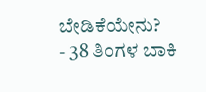ಬೇಡಿಕೆಯೇನು?
- 38 ತಿಂಗಳ ಬಾಕಿ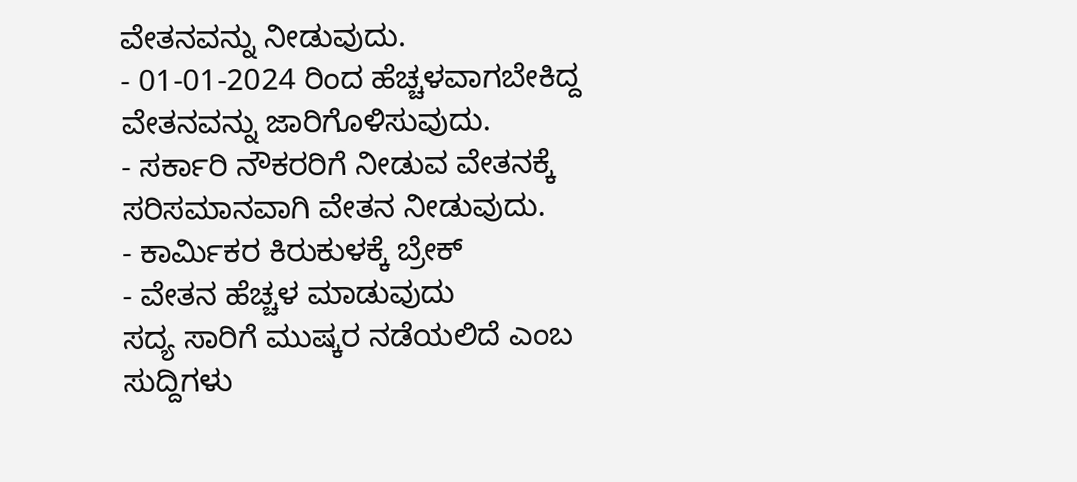ವೇತನವನ್ನು ನೀಡುವುದು.
- 01-01-2024 ರಿಂದ ಹೆಚ್ಚಳವಾಗಬೇಕಿದ್ದ ವೇತನವನ್ನು ಜಾರಿಗೊಳಿಸುವುದು.
- ಸರ್ಕಾರಿ ನೌಕರರಿಗೆ ನೀಡುವ ವೇತನಕ್ಕೆ ಸರಿಸಮಾನವಾಗಿ ವೇತನ ನೀಡುವುದು.
- ಕಾರ್ಮಿಕರ ಕಿರುಕುಳಕ್ಕೆ ಬ್ರೇಕ್
- ವೇತನ ಹೆಚ್ಚಳ ಮಾಡುವುದು
ಸದ್ಯ ಸಾರಿಗೆ ಮುಷ್ಕರ ನಡೆಯಲಿದೆ ಎಂಬ ಸುದ್ದಿಗಳು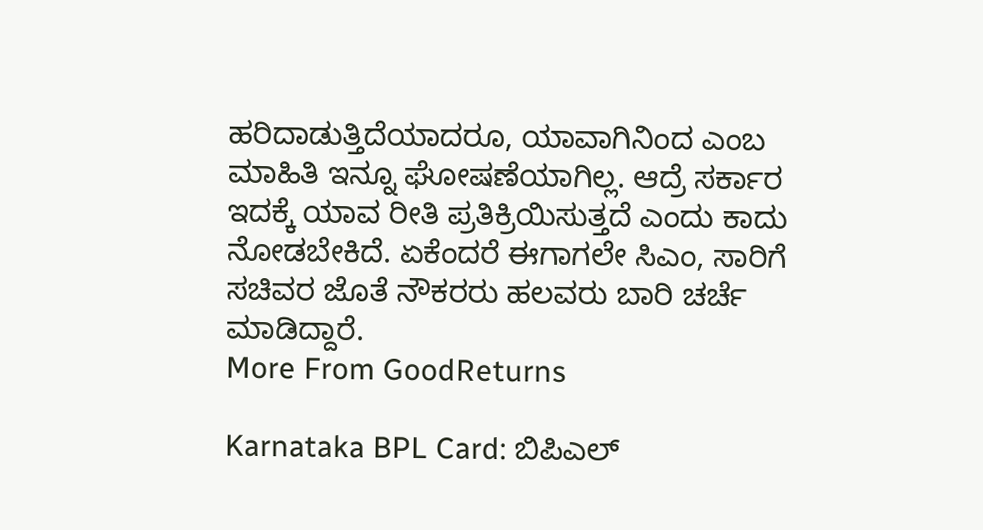ಹರಿದಾಡುತ್ತಿದೆಯಾದರೂ, ಯಾವಾಗಿನಿಂದ ಎಂಬ ಮಾಹಿತಿ ಇನ್ನೂ ಘೋಷಣೆಯಾಗಿಲ್ಲ. ಆದ್ರೆ ಸರ್ಕಾರ ಇದಕ್ಕೆ ಯಾವ ರೀತಿ ಪ್ರತಿಕ್ರಿಯಿಸುತ್ತದೆ ಎಂದು ಕಾದು ನೋಡಬೇಕಿದೆ. ಏಕೆಂದರೆ ಈಗಾಗಲೇ ಸಿಎಂ, ಸಾರಿಗೆ ಸಚಿವರ ಜೊತೆ ನೌಕರರು ಹಲವರು ಬಾರಿ ಚರ್ಚೆ ಮಾಡಿದ್ದಾರೆ.
More From GoodReturns

Karnataka BPL Card: ಬಿಪಿಎಲ್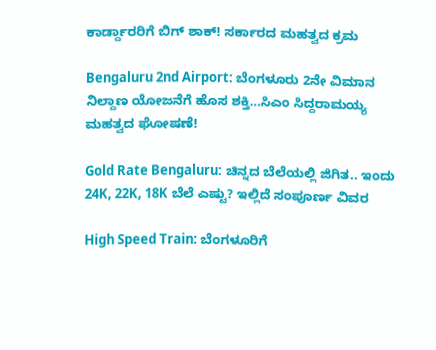ಕಾರ್ಡ್ದಾರರಿಗೆ ಬಿಗ್ ಶಾಕ್! ಸರ್ಕಾರದ ಮಹತ್ವದ ಕ್ರಮ

Bengaluru 2nd Airport: ಬೆಂಗಳೂರು 2ನೇ ವಿಮಾನ ನಿಲ್ದಾಣ ಯೋಜನೆಗೆ ಹೊಸ ಶಕ್ತಿ…ಸಿಎಂ ಸಿದ್ದರಾಮಯ್ಯ ಮಹತ್ವದ ಘೋಷಣೆ!

Gold Rate Bengaluru: ಚಿನ್ನದ ಬೆಲೆಯಲ್ಲಿ ಜಿಗಿತ.. ಇಂದು 24K, 22K, 18K ಬೆಲೆ ಎಷ್ಟು? ಇಲ್ಲಿದೆ ಸಂಪೂರ್ಣ ವಿವರ

High Speed Train: ಬೆಂಗಳೂರಿಗೆ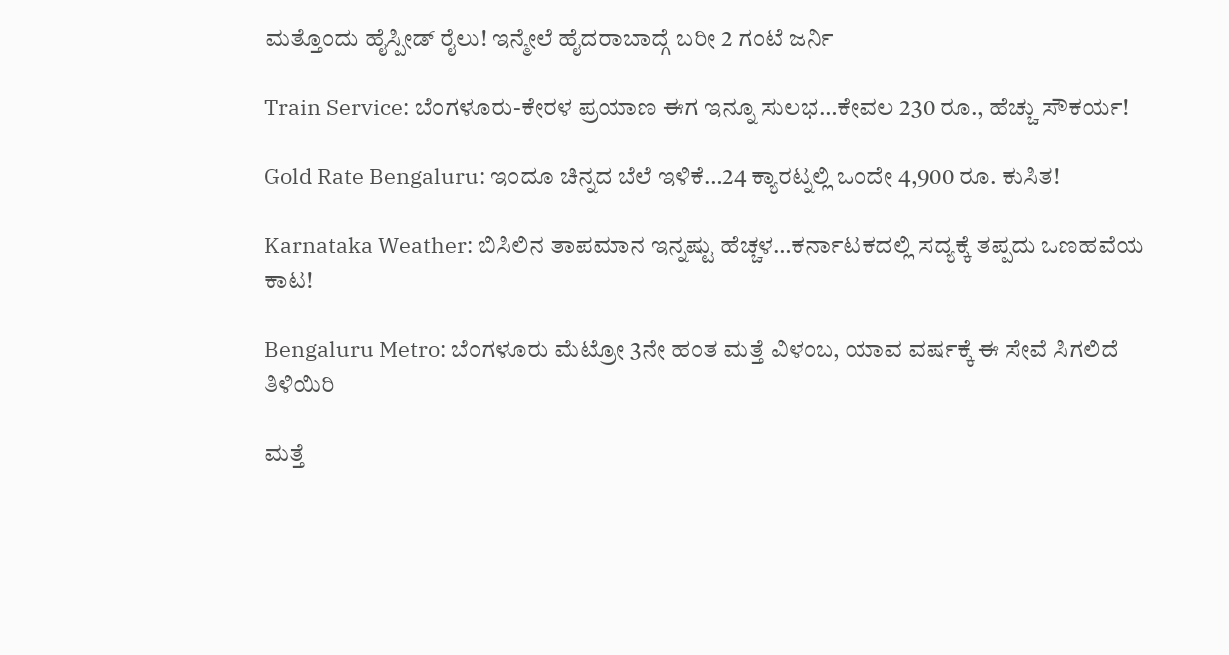ಮತ್ತೊಂದು ಹೈಸ್ಪೀಡ್ ರೈಲು! ಇನ್ಮೇಲೆ ಹೈದರಾಬಾದ್ಗೆ ಬರೀ 2 ಗಂಟೆ ಜರ್ನಿ

Train Service: ಬೆಂಗಳೂರು-ಕೇರಳ ಪ್ರಯಾಣ ಈಗ ಇನ್ನೂ ಸುಲಭ…ಕೇವಲ 230 ರೂ., ಹೆಚ್ಚು ಸೌಕರ್ಯ!

Gold Rate Bengaluru: ಇಂದೂ ಚಿನ್ನದ ಬೆಲೆ ಇಳಿಕೆ…24 ಕ್ಯಾರಟ್ನಲ್ಲಿ ಒಂದೇ 4,900 ರೂ. ಕುಸಿತ!

Karnataka Weather: ಬಿಸಿಲಿನ ತಾಪಮಾನ ಇನ್ನಷ್ಟು ಹೆಚ್ಚಳ…ಕರ್ನಾಟಕದಲ್ಲಿ ಸದ್ಯಕ್ಕೆ ತಪ್ಪದು ಒಣಹವೆಯ ಕಾಟ!

Bengaluru Metro: ಬೆಂಗಳೂರು ಮೆಟ್ರೋ 3ನೇ ಹಂತ ಮತ್ತೆ ವಿಳಂಬ, ಯಾವ ವರ್ಷಕ್ಕೆ ಈ ಸೇವೆ ಸಿಗಲಿದೆ ತಿಳಿಯಿರಿ

ಮತ್ತೆ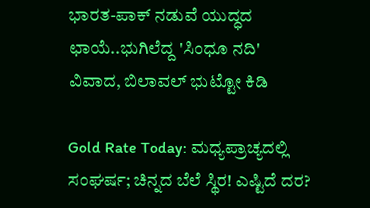ಭಾರತ-ಪಾಕ್ ನಡುವೆ ಯುದ್ಧದ ಛಾಯೆ..ಭುಗಿಲೆದ್ದ 'ಸಿಂಧೂ ನದಿ' ವಿವಾದ, ಬಿಲಾವಲ್ ಭುಟ್ಟೋ ಕಿಡಿ

Gold Rate Today: ಮಧ್ಯಪ್ರಾಚ್ಯದಲ್ಲಿ ಸಂಘರ್ಷ; ಚಿನ್ನದ ಬೆಲೆ ಸ್ಥಿರ! ಎಷ್ಟಿದೆ ದರ?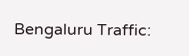Bengaluru Traffic: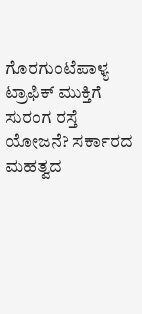ಗೊರಗುಂಟೆಪಾಳ್ಯ ಟ್ರಾಫಿಕ್ ಮುಕ್ತಿಗೆ ಸುರಂಗ ರಸ್ತೆ ಯೋಜನೆ? ಸರ್ಕಾರದ ಮಹತ್ವದ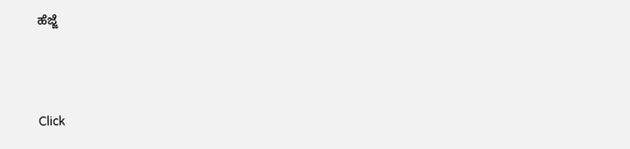ಹೆಜ್ಜೆ



Click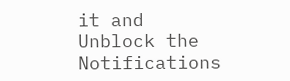it and Unblock the Notifications